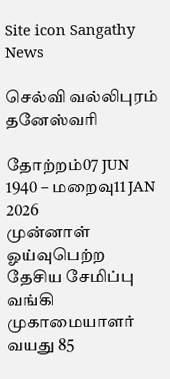Site icon Sangathy News

செல்வி வல்லிபுரம் தனேஸ்வரி

தோற்றம்07 JUN 1940 – மறைவு11 JAN 2026
முன்னாள் ஓய்வுபெற்ற தேசிய சேமிப்பு வங்கி முகாமையாளர்
வயது 85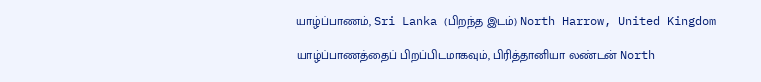யாழ்ப்பாணம், Sri Lanka (பிறந்த இடம்) North Harrow, United Kingdom

யாழ்ப்பாணத்தைப் பிறப்பிடமாகவும், பிரித்தானியா லண்டன் North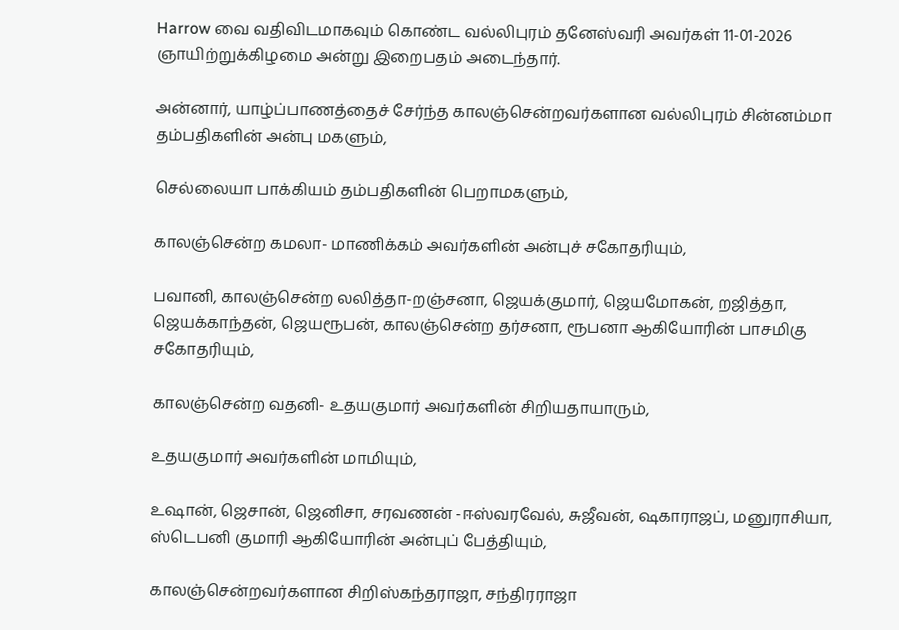Harrow வை வதிவிடமாகவும் கொண்ட வல்லிபுரம் தனேஸ்வரி அவர்கள் 11-01-2026 ஞாயிற்றுக்கிழமை அன்று இறைபதம் அடைந்தார்.

அன்னார், யாழ்ப்பாணத்தைச் சேர்ந்த காலஞ்சென்றவர்களான வல்லிபுரம் சின்னம்மா தம்பதிகளின் அன்பு மகளும்,

செல்லையா பாக்கியம் தம்பதிகளின் பெறாமகளும்,

காலஞ்சென்ற கமலா- மாணிக்கம் அவர்களின் அன்புச் சகோதரியும்,

பவானி, காலஞ்சென்ற லலித்தா-றஞ்சனா, ஜெயக்குமார், ஜெயமோகன், றஜித்தா, ஜெயக்காந்தன், ஜெயரூபன், காலஞ்சென்ற தர்சனா, ரூபனா ஆகியோரின் பாசமிகு சகோதரியும்,

காலஞ்சென்ற வதனி- உதயகுமார் அவர்களின் சிறியதாயாரும்,

உதயகுமார் அவர்களின் மாமியும்,

உஷான், ஜெசான், ஜெனிசா, சரவணன் -ஈஸ்வரவேல், சுஜீவன், ஷகாராஜப், மனுராசியா, ஸ்டெபனி குமாரி ஆகியோரின் அன்புப் பேத்தியும்,

காலஞ்சென்றவர்களான சிறிஸ்கந்தராஜா, சந்திரராஜா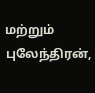மற்றும் புலேந்திரன்,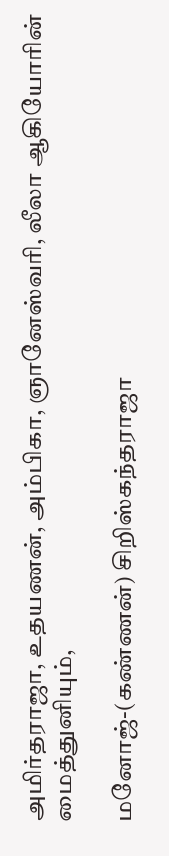அமிர்தராஜா, உதயணன், அம்பிகா, ஞானேஸ்வரி, லீலா ஆகியோரின் மைத்துனியும்,

மனோஜ்-(கண்ணன்) சிறிஸ்கந்தராஜா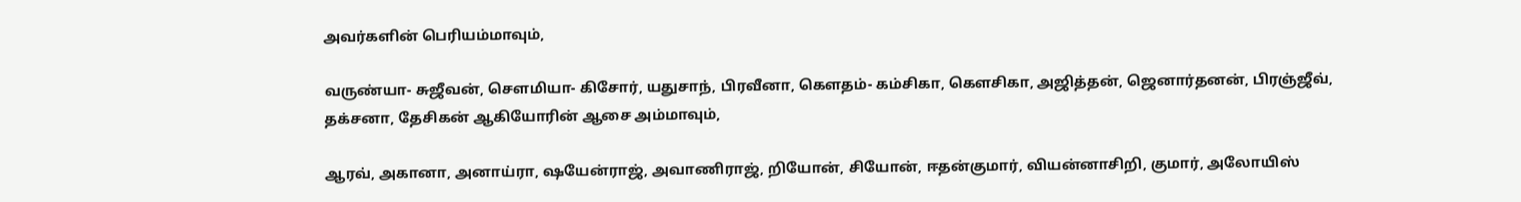அவர்களின் பெரியம்மாவும்,

வருண்யா- சுஜீவன், சௌமியா- கிசோர், யதுசாந், பிரவீனா, கௌதம்- கம்சிகா, கௌசிகா, அஜித்தன், ஜெனார்தனன், பிரஞ்ஜீவ், தக்சனா, தேசிகன் ஆகியோரின் ஆசை அம்மாவும்,

ஆரவ், அகானா, அனாய்ரா, ஷயேன்ராஜ், அவாணிராஜ், றியோன், சியோன், ஈதன்குமார், வியன்னாசிறி, குமார், அலோயிஸ்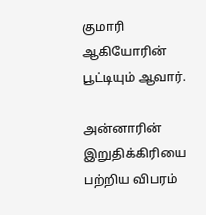குமாரி ஆகியோரின் பூட்டியும் ஆவார்.

அன்னாரின் இறுதிக்கிரியை பற்றிய விபரம்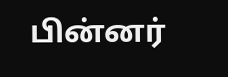பின்னர்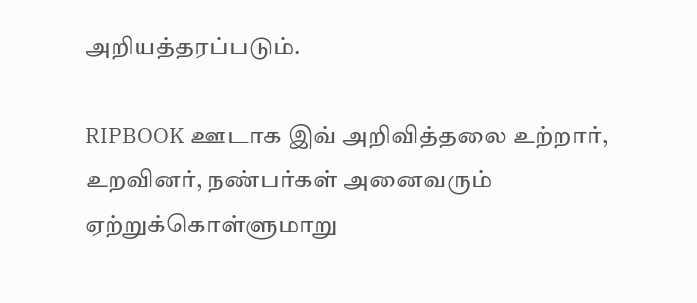அறியத்தரப்படும்.

RIPBOOK ஊடாக இவ் அறிவித்தலை உற்றார், உறவினர், நண்பர்கள் அனைவரும் ஏற்றுக்கொள்ளுமாறு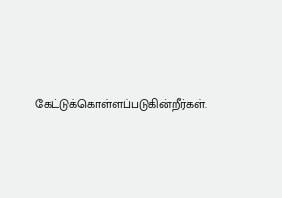கேட்டுக்கொள்ளப்படுகின்றீர்கள்.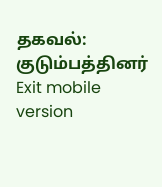தகவல்: குடும்பத்தினர்
Exit mobile version